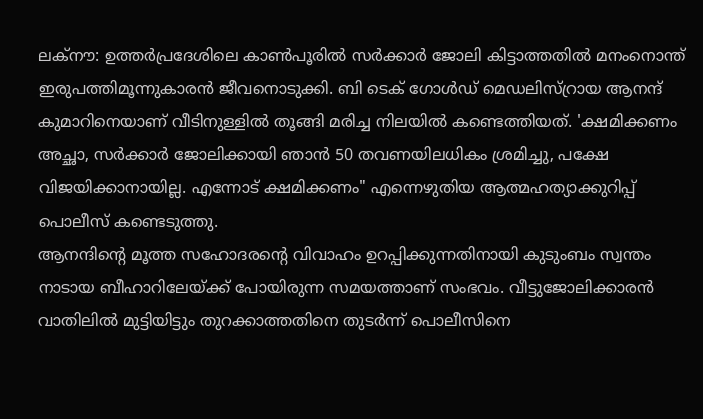ലക്നൗ: ഉത്തർപ്രദേശിലെ കാൺപൂരിൽ സർക്കാർ ജോലി കിട്ടാത്തതിൽ മനംനൊന്ത് ഇരുപത്തിമൂന്നുകാരൻ ജീവനൊടുക്കി. ബി ടെക് ഗോൾഡ് മെഡലിസ്റ്രായ ആനന്ദ് കുമാറിനെയാണ് വീടിനുള്ളിൽ തൂങ്ങി മരിച്ച നിലയിൽ കണ്ടെത്തിയത്. 'ക്ഷമിക്കണം അച്ഛാ, സർക്കാർ ജോലിക്കായി ഞാൻ 50 തവണയിലധികം ശ്രമിച്ചു, പക്ഷേ വിജയിക്കാനായില്ല. എന്നോട് ക്ഷമിക്കണം" എന്നെഴുതിയ ആത്മഹത്യാക്കുറിപ്പ് പൊലീസ് കണ്ടെടുത്തു.
ആനന്ദിന്റെ മൂത്ത സഹോദരന്റെ വിവാഹം ഉറപ്പിക്കുന്നതിനായി കുടുംബം സ്വന്തം നാടായ ബീഹാറിലേയ്ക്ക് പോയിരുന്ന സമയത്താണ് സംഭവം. വീട്ടുജോലിക്കാരൻ വാതിലിൽ മുട്ടിയിട്ടും തുറക്കാത്തതിനെ തുടർന്ന് പൊലീസിനെ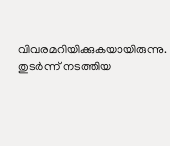വിവരമറിയിക്കുകയായിരുന്നു. തുടർന്ന് നടത്തിയ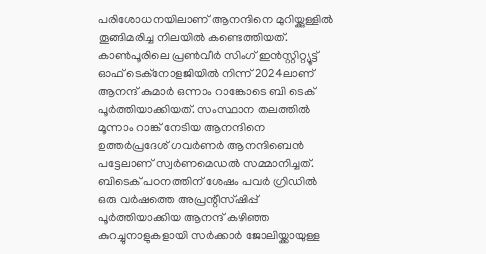പരിശോധനയിലാണ് ആനന്ദിനെ മുറിയ്ക്കുള്ളിൽ തൂങ്ങിമരിച്ച നിലയിൽ കണ്ടെത്തിയത്.
കാൺപൂരിലെ പ്രൺവീർ സിംഗ് ഇൻസ്റ്റിറ്റ്യൂട്ട് ഓഫ് ടെക്നോളജിയിൽ നിന്ന് 2024ലാണ് ആനന്ദ് കുമാർ ഒന്നാം റാങ്കോടെ ബി ടെക് പൂർത്തിയാക്കിയത്. സംസ്ഥാന തലത്തിൽ മൂന്നാം റാങ്ക് നേടിയ ആനന്ദിനെ ഉത്തർപ്രദേശ് ഗവർണർ ആനന്ദിബെൻ പട്ടേലാണ് സ്വർണമെഡൽ സമ്മാനിച്ചത്.
ബിടെക് പഠനത്തിന് ശേഷം പവർ ഗ്രിഡിൽ ഒരു വർഷത്തെ അപ്രന്റീസ്ഷിപ്പ് പൂർത്തിയാക്കിയ ആനന്ദ് കഴിഞ്ഞ കുറച്ചുനാളുകളായി സർക്കാർ ജോലിയ്ക്കായുള്ള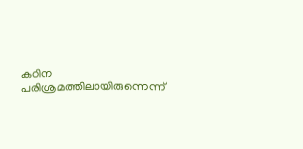കഠിന പരിശ്രമത്തിലായിരുന്നെന്ന്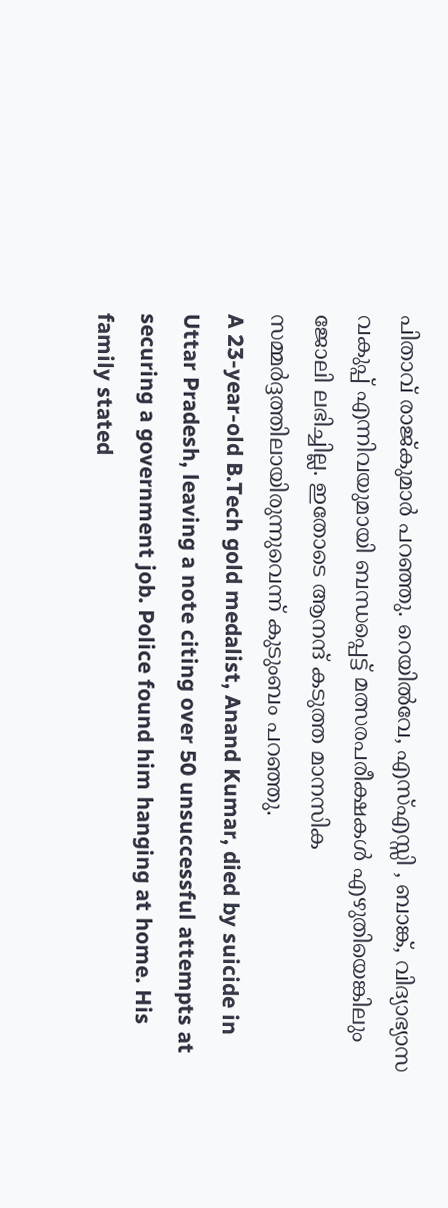പിതാവ് രാജ്കുമാർ പറഞ്ഞു. റെയിൽവേ, എസ്എസ്സി , ബാങ്ക്, വിദ്യാഭ്യാസ വകുപ്പ് എന്നിവയുമായി ബന്ധപ്പെട്ട് മത്സരപരീക്ഷകൾ എഴുതിയെങ്കിലും ജോലി ലഭിച്ചില്ല. ഇതോടെ ആനന്ദ് കടുത്ത മാനസിക സമ്മർദ്ദത്തിലായിരുന്നുവെന്ന് കുടുംബം പറഞ്ഞു.
A 23-year-old B.Tech gold medalist, Anand Kumar, died by suicide in Uttar Pradesh, leaving a note citing over 50 unsuccessful attempts at securing a government job. Police found him hanging at home. His family stated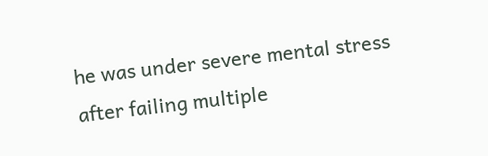he was under severe mental stress after failing multiple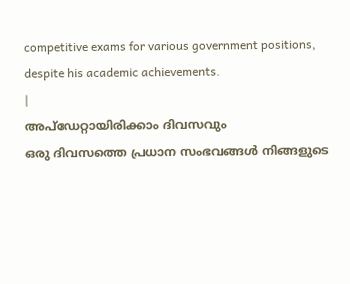competitive exams for various government positions, despite his academic achievements.
|
അപ്ഡേറ്റായിരിക്കാം ദിവസവും
ഒരു ദിവസത്തെ പ്രധാന സംഭവങ്ങൾ നിങ്ങളുടെ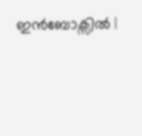ഇൻബോക്സിൽ |